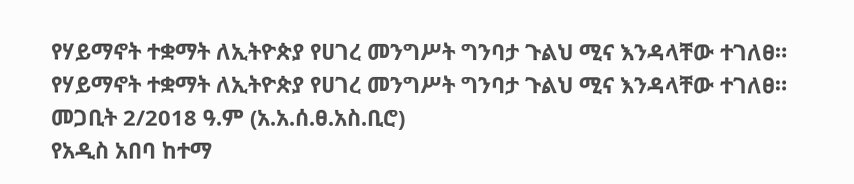የሃይማኖት ተቋማት ለኢትዮጵያ የሀገረ መንግሥት ግንባታ ጉልህ ሚና እንዳላቸው ተገለፀ።
የሃይማኖት ተቋማት ለኢትዮጵያ የሀገረ መንግሥት ግንባታ ጉልህ ሚና እንዳላቸው ተገለፀ።
መጋቢት 2/2018 ዓ.ም (አ.አ.ሰ.ፀ.አስ.ቢሮ)
የአዲስ አበባ ከተማ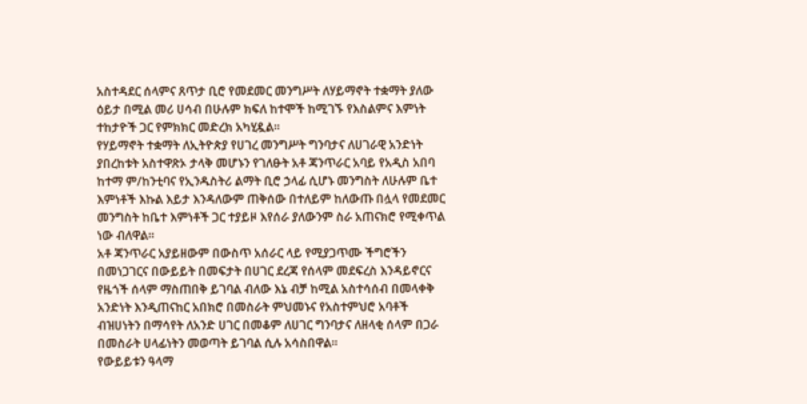አስተዳደር ሰላምና ጸጥታ ቢሮ የመደመር መንግሥት ለሃይማኖት ተቋማት ያለው ዕይታ በሚል መሪ ሀሳብ በሁሉም ክፍለ ከተሞች ከሚገኙ የእስልምና እምነት ተከታዮች ጋር የምክክር መድረክ አካሂዷል።
የሃይማኖት ተቋማት ለኢትዮጵያ የሀገረ መንግሥት ግንባታና ለሀገራዊ አንድነት ያበረከቱት አስተዋጽኦ ታላቅ መሆኑን የገለፁት አቶ ጃንጥራር አባይ የአዲስ አበባ ከተማ ም/ከንቲባና የኢንዱስትሪ ልማት ቢሮ ኃላፊ ሲሆኑ መንግስት ለሁሉም ቤተ እምነቶች እኩል እይታ እንዳለውም ጠቅሰው በተለይም ከለውጡ በሏላ የመደመር መንግስት ከቤተ እምነቶች ጋር ተያይዞ እየሰራ ያለውንም ስራ አጠናክሮ የሚቀጥል ነው ብለዋል።
አቶ ጃንጥራር አያይዘውም በውስጥ አሰራር ላይ የሚያጋጥሙ ችግሮችን በመነጋገርና በውይይት በመፍታት በሀገር ደረጃ የሰላም መደፍረስ እንዳይኖርና የዜጎች ሰላም ማስጠበቅ ይገባል ብለው እኔ ብቻ ከሚል አስተሳሰብ በመላቀቅ አንድነት እንዲጠናከር አበክሮ በመስራት ምህመኑና የአስተምህሮ አባቶች ብዝሀነትን በማሳየት ለአንድ ሀገር በመቆም ለሀገር ግንባታና ለዘላቂ ሰላም በጋራ በመስራት ሀላፊነትን መወጣት ይገባል ሲሉ አሳስበዋል።
የውይይቱን ዓላማ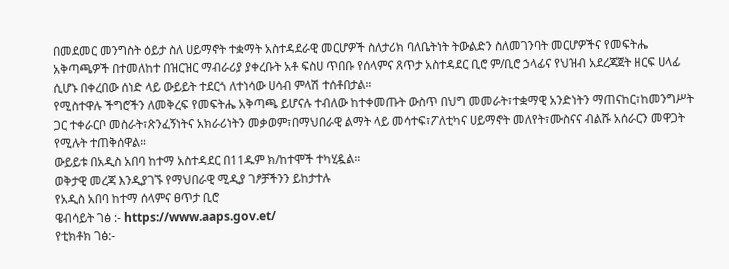በመደመር መንግስት ዕይታ ስለ ሀይማኖት ተቋማት አስተዳደራዊ መርሆዎች ስለታሪክ ባለቤትነት ትውልድን ስለመገንባት መርሆዎችና የመፍትሔ አቅጣጫዎች በተመለከተ በዝርዝር ማብራሪያ ያቀረቡት አቶ ፍስሀ ጥበቡ የሰላምና ጸጥታ አስተዳደር ቢሮ ም/ቢሮ ኃላፊና የህዝብ አደረጃጀት ዘርፍ ሀላፊ ሲሆኑ በቀረበው ሰነድ ላይ ውይይት ተደርጎ ለተነሳው ሀሳብ ምላሽ ተሰቶበታል።
የሚስተዋሉ ችግሮችን ለመቅረፍ የመፍትሔ አቅጣጫ ይሆናሉ ተብለው ከተቀመጡት ውስጥ በህግ መመራት፣ተቋማዊ አንድነትን ማጠናከር፣ከመንግሥት ጋር ተቀራርቦ መስራት፣ጽንፈኝነትና አክራሪነትን መቃወም፣በማህበራዊ ልማት ላይ መሳተፍ፣ፖለቲካና ሀይማኖት መለየት፣ሙስናና ብልሹ አሰራርን መዋጋት የሚሉት ተጠቅሰዋል።
ውይይቱ በአዲስ አበባ ከተማ አስተዳደር በ11ዱም ክ/ከተሞች ተካሂዷል።
ወቅታዊ መረጃ እንዲያገኙ የማህበራዊ ሚዲያ ገፆቻችንን ይከታተሉ
የአዲስ አበባ ከተማ ሰላምና ፀጥታ ቢሮ
ዌብሳይት ገፅ :- https://www.aaps.gov.et/
የቲክቶክ ገፅ:-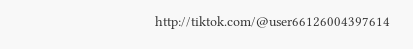http://tiktok.com/@user66126004397614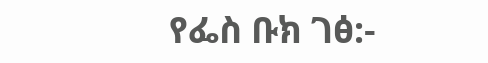የፌስ ቡክ ገፅ:-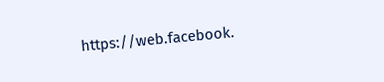https://web.facebook.